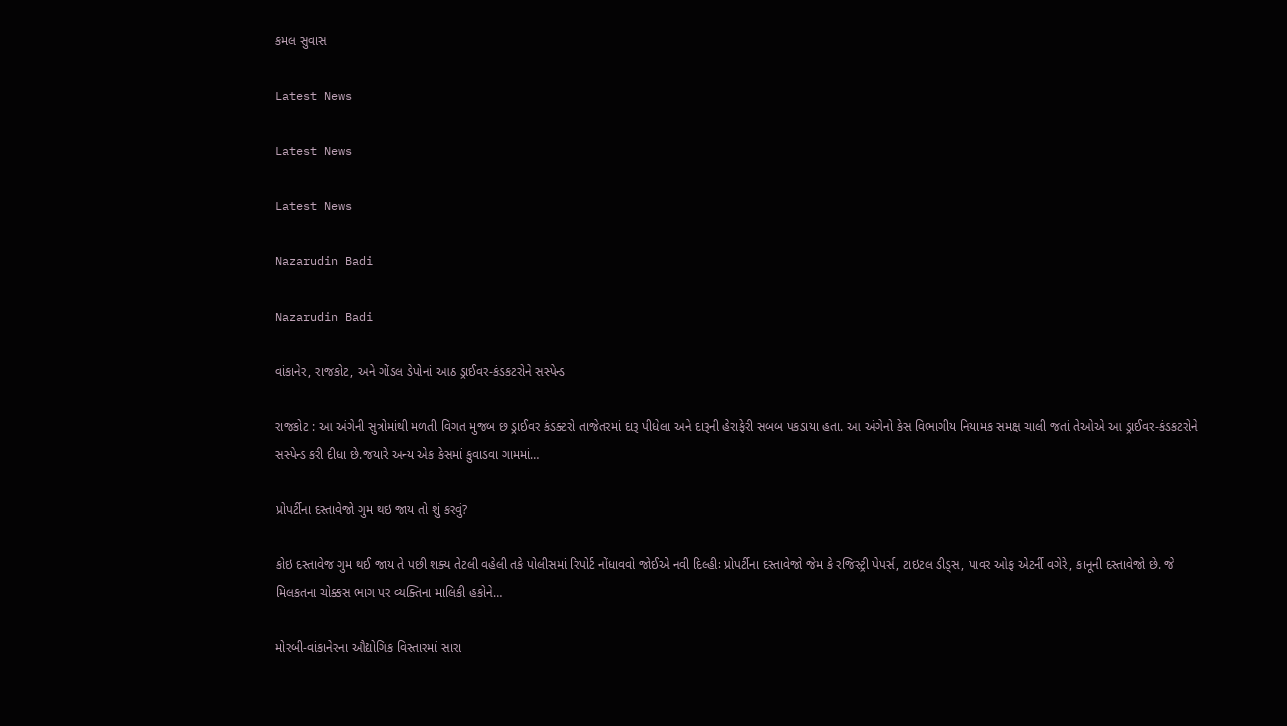કમલ સુવાસ

Latest News

Latest News

Latest News

Nazarudin Badi

Nazarudin Badi

વાંકાનેર, રાજકોટ, અને ગોંડલ ડેપોનાં આઠ ડ્રાઈવર-કંડકટરોને સસ્પેન્ડ

રાજકોટ : આ અંગેની સુત્રોમાંથી મળતી વિગત મુજબ છ ડ્રાઈવર કંડક્ટરો તાજેતરમાં દારૂ પીધેલા અને દારૂની હેરાફેરી સબબ પકડાયા હતા. આ અંગેનો કેસ વિભાગીય નિયામક સમક્ષ ચાલી જતાં તેઓએ આ ડ્રાઈવર-કંડકટરોને સસ્પેન્ડ કરી દીધા છે.જયારે અન્ય એક કેસમાં કુવાડવા ગામમાં…

પ્રોપર્ટીના દસ્તાવેજો ગુમ થઇ જાય તો શું કરવું?

કોઇ દસ્તાવેજ ગુમ થઈ જાય તે પછી શક્ય તેટલી વહેલી તકે પોલીસમાં રિપોર્ટ નોંધાવવો જોઈએ નવી દિલ્હીઃ પ્રોપર્ટીના દસ્તાવેજો જેમ કે રજિસ્ટ્રી પેપર્સ, ટાઇટલ ડીડ્સ, પાવર ઓફ એટર્ની વગેરે, કાનૂની દસ્તાવેજો છે. જે મિલકતના ચોક્કસ ભાગ પર વ્યક્તિના માલિકી હકોને…

મોરબી-વાંકાનેરના ઔદ્યોગિક વિસ્તારમાં સારા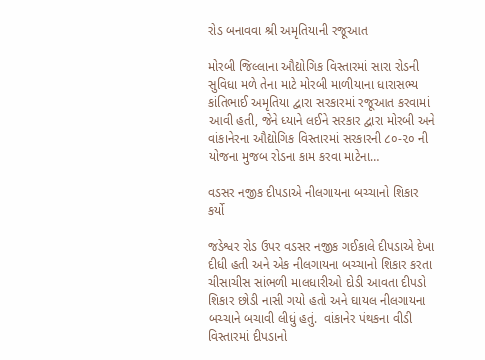રોડ બનાવવા શ્રી અમૃતિયાની રજૂઆત

મોરબી જિલ્લાના ઔદ્યોગિક વિસ્તારમાં સારા રોડની સુવિધા મળે તેના માટે મોરબી માળીયાના ધારાસભ્ય કાંતિભાઈ અમૃતિયા દ્વારા સરકારમાં રજૂઆત કરવામાં આવી હતી, જેને ધ્યાને લઈને સરકાર દ્વારા મોરબી અને વાંકાનેરના ઔદ્યોગિક વિસ્તારમાં સરકારની ૮૦-૨૦ ની યોજના મુજબ રોડના કામ કરવા માટેના…

વડસર નજીક દીપડાએ નીલગાયના બચ્ચાનો શિકાર કર્યો

જડેશ્વર રોડ ઉપર વડસર નજીક ગઈકાલે દીપડાએ દેખા દીધી હતી અને એક નીલગાયના બચ્ચાનો શિકાર કરતા ચીસાચીસ સાંભળી માલધારીઓ દોડી આવતા દીપડો શિકાર છોડી નાસી ગયો હતો અને ઘાયલ નીલગાયના બચ્ચાને બચાવી લીધું હતું.  વાંકાનેર પંથકના વીડી વિસ્તારમાં દીપડાનો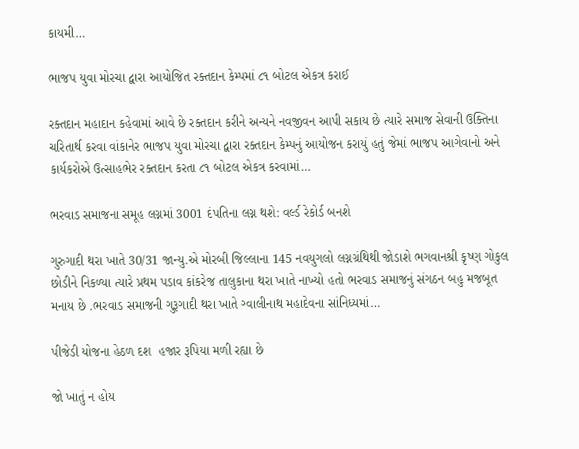કાયમી…

ભાજપ યુવા મોરચા દ્વારા આયોજિત રક્તદાન કેમ્પમાં ૮૧ બોટલ એકત્ર કરાઈ

રક્તદાન મહાદાન કહેવામાં આવે છે રક્તદાન કરીને અન્યને નવજીવન આપી સકાય છે ત્યારે સમાજ સેવાની ઉક્તિના ચરિતાર્થ કરવા વાંકાનેર ભાજપ યુવા મોરચા દ્વારા રક્તદાન કેમ્પનું આયોજન કરાયું હતું જેમાં ભાજપ આગેવાનો અને કાર્યકરોએ ઉત્સાહભેર રક્તદાન કરતા ૮૧ બોટલ એકત્ર કરવામાં…

ભરવાડ સમાજના સમૂહ લગ્નમાં 3001 દંપતિના લગ્ન થશે: વર્લ્ડ રેકોર્ડ બનશે

ગુરુગાદી થરા ખાતે 30/31 જાન્યુ.એ મોરબી જિલ્લાના 145 નવયુગલો લગ્નગ્રંથિથી જોડાશે ભગવાનશ્રી કૃષ્ણ ગોકુલ છોડીને નિકળ્યા ત્યારે પ્રથમ પડાવ કાંકરેજ તાલુકાના થરા ખાતે નાખ્યો હતો ભરવાડ સમાજનું સંગઠન બહુ મજબૂત મનાય છે .ભરવાડ સમાજની ગુરૂગાદી થરા ખાતે ગ્વાલીનાથ મહાદેવના સાંનિધ્યમાં…

પીજેડી યોજના હેઠળ દશ  હજાર રૂપિયા મળી રહ્યા છે

જો ખાતું ન હોય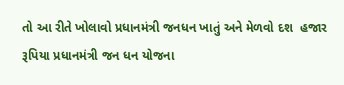તો આ રીતે ખોલાવો પ્રધાનમંત્રી જનધન ખાતું અને મેળવો દશ  હજાર રૂપિયા પ્રધાનમંત્રી જન ધન યોજના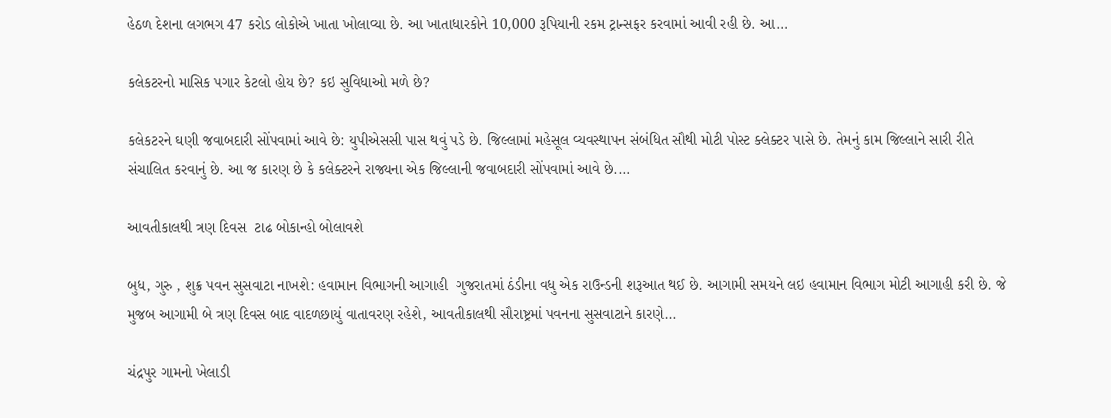હેઠળ દેશના લગભગ 47 કરોડ લોકોએ ખાતા ખોલાવ્યા છે. આ ખાતાધારકોને 10,000 રૂપિયાની રકમ ટ્રાન્સફર કરવામાં આવી રહી છે. આ…

કલેકટરનો માસિક પગાર કેટલો હોય છે? કઇ સુવિધાઓ મળે છે?

કલેકટરને ઘણી જવાબદારી સોંપવામાં આવે છે: યુપીએસસી પાસ થવું પડે છે. જિલ્લામાં મહેસૂલ વ્યવસ્થાપન સંબંધિત સૌથી મોટી પોસ્ટ ક્લેક્ટર પાસે છે. તેમનું કામ જિલ્લાને સારી રીતે સંચાલિત કરવાનું છે. આ જ કારણ છે કે કલેક્ટરને રાજ્યના એક જિલ્લાની જવાબદારી સોંપવામાં આવે છે.…

આવતીકાલથી ત્રણ દિવસ  ટાઢ બોકાન્હો બોલાવશે

બુધ, ગુરુ , શુક્ર પવન સુસવાટા નાખશે: હવામાન વિભાગની આગાહી  ગુજરાતમાં ઠંડીના વધુ એક રાઉન્ડની શરૂઆત થઈ છે. આગામી સમયને લઇ હવામાન વિભાગ મોટી આગાહી કરી છે. જે મુજબ આગામી બે ત્રણ દિવસ બાદ વાદળછાયું વાતાવરણ રહેશે, આવતીકાલથી સૌરાષ્ટ્રમાં પવનના સુસવાટાને કારણે…

ચંદ્રપુર ગામનો ખેલાડી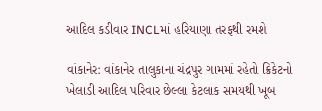આદિલ કડીવાર INCLમાં હરિયાણા તરફથી રમશે

વાંકાનેર: વાંકાનેર તાલુકાના ચંદ્રપુર ગામમાં રહેતો ક્રિકેટનો ખેલાડી આદિલ પરિવાર છેલ્લા કેટલાક સમયથી ખૂબ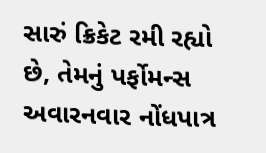સારું ક્રિકેટ રમી રહ્યો છે, તેમનું પર્ફોમન્સ અવારનવાર નોંધપાત્ર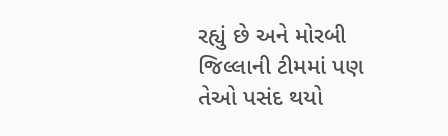રહ્યું છે અને મોરબી જિલ્લાની ટીમમાં પણ તેઓ પસંદ થયો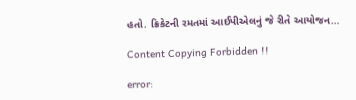હતો. ક્રિકેટની રમતમાં આઈપીએલનું જે રીતે આયોજન…

Content Copying Forbidden !!

error: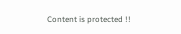Content is protected !!